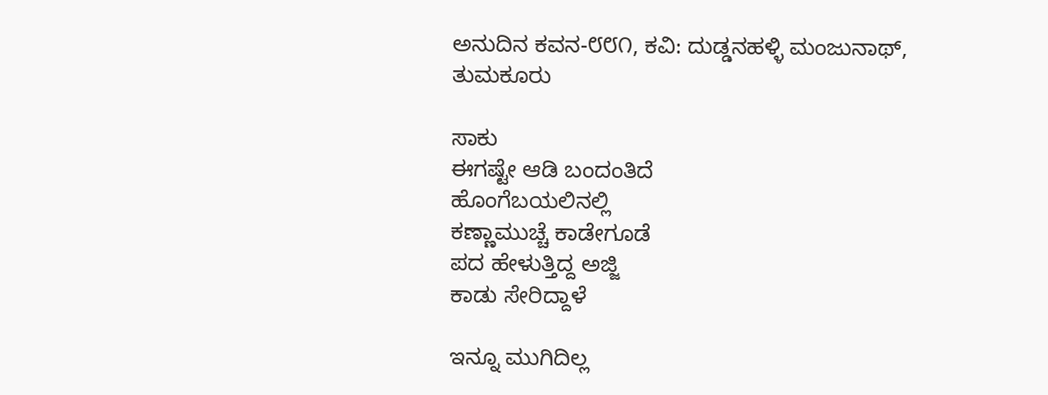ಅನುದಿನ ಕವನ-೮೮೧, ಕವಿ: ದುಡ್ಡನಹಳ್ಳಿ ಮಂಜುನಾಥ್, ತುಮಕೂರು

ಸಾಕು
ಈಗಷ್ಟೇ ಆಡಿ ಬಂದಂತಿದೆ
ಹೊಂಗೆಬಯಲಿನಲ್ಲಿ
ಕಣ್ಣಾಮುಚ್ಚೆ ಕಾಡೇಗೂಡೆ
ಪದ ಹೇಳುತ್ತಿದ್ದ ಅಜ್ಜಿ
ಕಾಡು ಸೇರಿದ್ದಾಳೆ

ಇನ್ನೂ ಮುಗಿದಿಲ್ಲ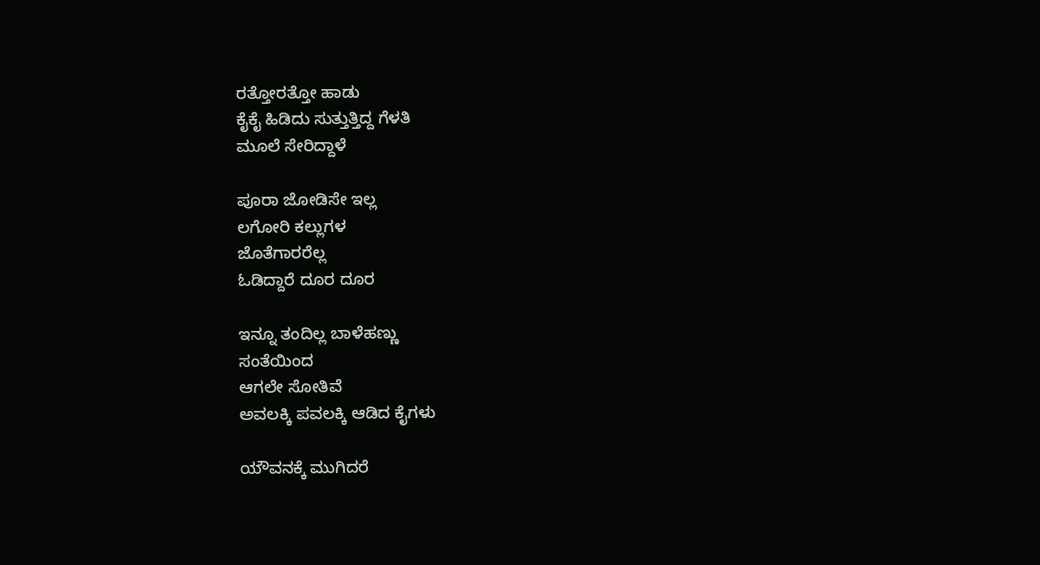ರತ್ತೋರತ್ತೋ ಹಾಡು
ಕೈಕೈ ಹಿಡಿದು ಸುತ್ತುತ್ತಿದ್ದ ಗೆಳತಿ
ಮೂಲೆ ಸೇರಿದ್ದಾಳೆ

ಪೂರಾ ಜೋಡಿಸೇ ಇಲ್ಲ
ಲಗೋರಿ ಕಲ್ಲುಗಳ
ಜೊತೆಗಾರರೆಲ್ಲ
ಓಡಿದ್ದಾರೆ ದೂರ ದೂರ

ಇನ್ನೂ ತಂದಿಲ್ಲ ಬಾಳೆಹಣ್ಣು
ಸಂತೆಯಿಂದ
ಆಗಲೇ ಸೋತಿವೆ
ಅವಲಕ್ಕಿ ಪವಲಕ್ಕಿ ಆಡಿದ ಕೈಗಳು

ಯೌವನಕ್ಕೆ ಮುಗಿದರೆ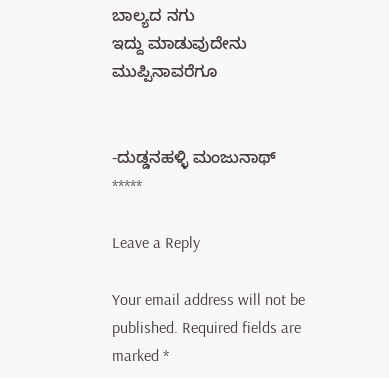ಬಾಲ್ಯದ ನಗು
ಇದ್ದು ಮಾಡುವುದೇನು
ಮುಪ್ಪಿನಾವರೆಗೂ


-ದುಡ್ಡನಹಳ್ಳಿ ಮಂಜುನಾಥ್
*****

Leave a Reply

Your email address will not be published. Required fields are marked *